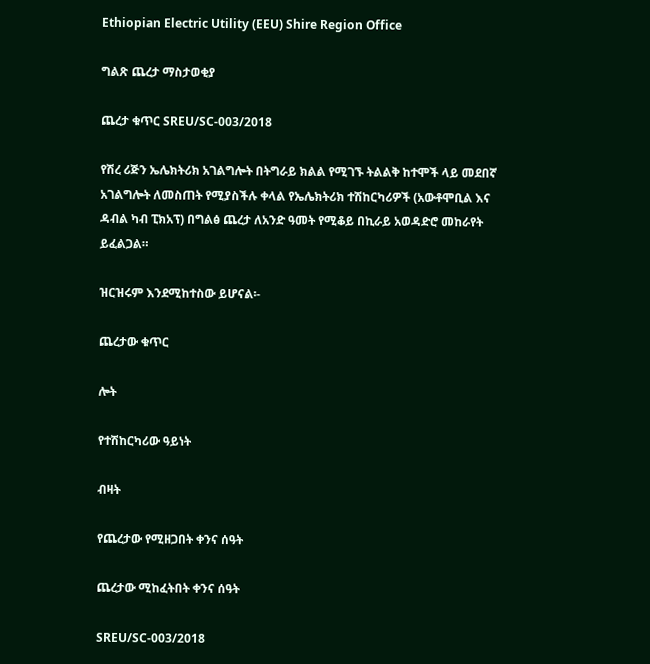Ethiopian Electric Utility (EEU) Shire Region Office

ግልጽ ጨረታ ማስታወቂያ

ጨረታ ቁጥር SREU/SC-003/2018

የሽረ ሪጅን ኤሌክትሪክ አገልግሎት በትግራይ ክልል የሚገኙ ትልልቅ ከተሞች ላይ መደበኛ አገልግሎት ለመስጠት የሚያስችሉ ቀላል የኤሌክትሪክ ተሽከርካሪዎች (አውቶሞቢል እና ዳብል ካብ ፒክአፕ) በግልፅ ጨረታ ለአንድ ዓመት የሚቆይ በኪራይ አወዳድሮ መከራየት ይፈልጋል።

ዝርዝሩም እንደሚከተስው ይሆናል፡-

ጨረታው ቁጥር

ሎት

የተሽከርካሪው ዓይነት

ብዛት

የጨረታው የሚዘጋበት ቀንና ሰዓት

ጨረታው ሚከፈትበት ቀንና ሰዓት

SREU/SC-003/2018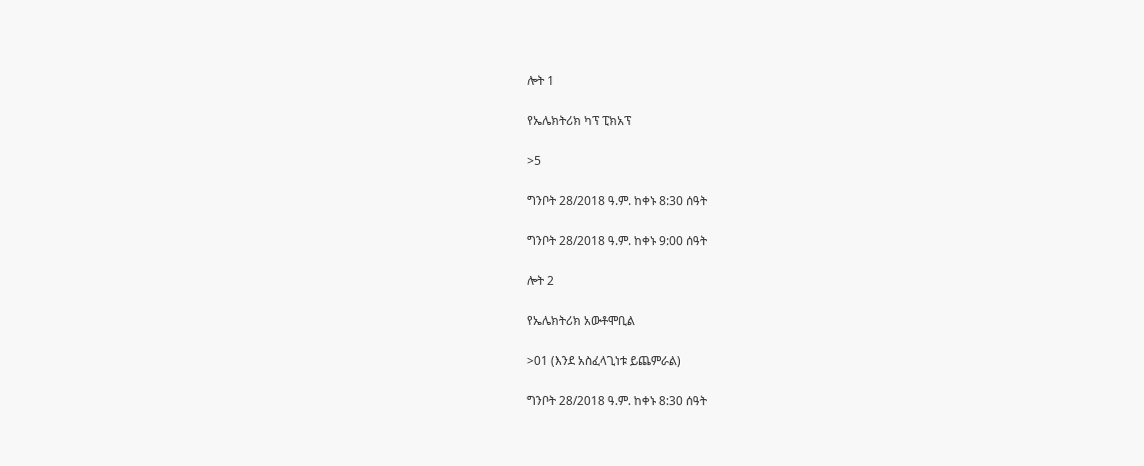ሎት 1

የኤሌክትሪክ ካፕ ፒክአፕ

>5

ግንቦት 28/2018 ዓ.ም. ከቀኑ 8:30 ሰዓት

ግንቦት 28/2018 ዓ.ም. ከቀኑ 9:00 ሰዓት

ሎት 2

የኤሌክትሪክ አውቶሞቢል

>01 (እንደ አስፈላጊነቱ ይጨምራል)

ግንቦት 28/2018 ዓ.ም. ከቀኑ 8:30 ሰዓት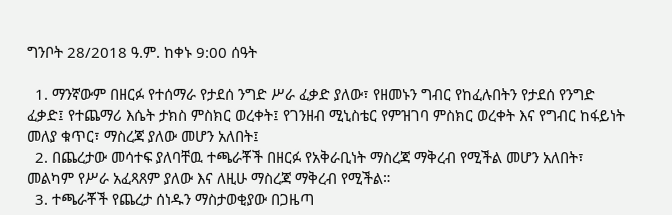ግንቦት 28/2018 ዓ.ም. ከቀኑ 9:00 ሰዓት

  1. ማንኛውም በዘርፉ የተሰማራ የታደሰ ንግድ ሥራ ፈቃድ ያለው፣ የዘመኑን ግብር የከፈሉበትን የታደሰ የንግድ ፈቃድ፤ የተጨማሪ እሴት ታክስ ምስክር ወረቀት፤ የገንዘብ ሚኒስቴር የምዝገባ ምስክር ወረቀት እና የግብር ከፋይነት መለያ ቁጥር፣ ማስረጃ ያለው መሆን አለበት፤
  2. በጨረታው መሳተፍ ያለባቸዉ ተጫራቾች በዘርፉ የአቅራቢነት ማስረጃ ማቅረብ የሚችል መሆን አለበት፣ መልካም የሥራ አፈጻጸም ያለው እና ለዚሁ ማስረጃ ማቅረብ የሚችል።
  3. ተጫራቾች የጨረታ ሰነዱን ማስታወቂያው በጋዜጣ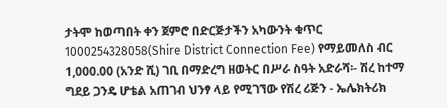ታትሞ ከወጣበት ቀን ጀምሮ በድርጅታችን አካውንት ቁጥር 1000254328058(Shire District Connection Fee) የማይመለስ ብር 1,000.00 (አንድ ሺ) ገቢ በማድረግ ዘወትር በሥራ ስዓት አድራሻ፡- ሽረ ከተማ ግደይ ጋንዴ ሆቴል አጠገብ ህንፃ ላይ የሚገኘው የሽረ ሪጅን - ኤሌክትሪክ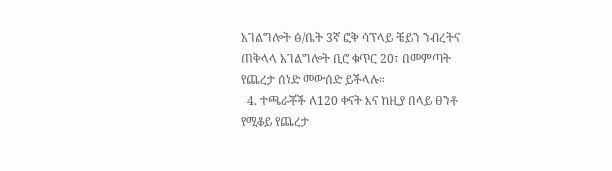አገልግሎት ፅ/ቤት 3ኛ ፎቅ ሳፕላይ ቼይን ንብረትና ጠቅላላ አገልግሎት ቢሮ ቁጥር 20፣ በመምጣት የጨረታ ሰነድ መውሰድ ይችላሉ።
  4. ተጫራቾች ለ120 ቀናት እና ከዚያ በላይ ፀንቶ የሚቆይ የጨረታ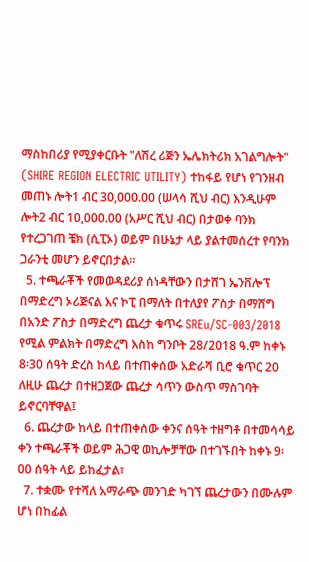ማስከበሪያ የሚያቀርቡት "ለሽረ ሪጅን ኤሌክትሪክ አገልግሎት" (SHIRE REGION ELECTRIC UTILITY) ተከፋይ የሆነ የገንዘብ መጠኑ ሎት1 ብር 30,000.00 (ሠላሳ ሺህ ብር) እንዲሁም ሎት2 ብር 10,000.00 (አሥር ሺህ ብር) በታወቀ ባንክ የተረጋገጠ ቼክ (ሲፒኦ) ወይም በሁኔታ ላይ ያልተመሰረተ የባንክ ጋራንቲ መሆን ይኖርበታል።
  5. ተጫራቾች የመወዳደሪያ ሰነዳቸውን በታሸገ ኤንቨሎፕ በማድረግ ኦሪጅናል እና ኮፒ በማለት በተለያየ ፖስታ በማሸግ በአንድ ፖስታ በማድረግ ጨረታ ቁጥሩ SREu/SC-003/2018 የሚል ምልክት በማድረግ እስከ ግንቦት 28/2018 ዓ.ም ከቀኑ 8፡30 ሰዓት ድረስ ከላይ በተጠቀሰው አድራሻ ቢሮ ቁጥር 20 ለዚሁ ጨረታ በተዘጋጀው ጨረታ ሳጥን ውስጥ ማስገባት ይኖርባቸዋል፤
  6. ጨረታው ከላይ በተጠቀሰው ቀንና ሰዓት ተዘግቶ በተመሳሳይ ቀን ተጫራቾች ወይም ሕጋዊ ወኪሎቻቸው በተገኙበት ከቀኑ 9፡00 ሰዓት ላይ ይከፈታል፣
  7. ተቋሙ የተሻለ አማራጭ መንገድ ካገኘ ጨረታውን በሙሉም ሆነ በከፊል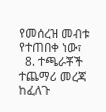የመሰረዝ መብቱ የተጠበቀ ነው፣
  8. ተጫራቾች ተጨማሪ መረጃ ከፈለጉ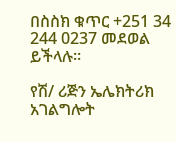በስስክ ቁጥር +251 34 244 0237 መደወል ይችላሉ።

የሽ/ ሪጅን ኤሌክትሪክ አገልግሎት